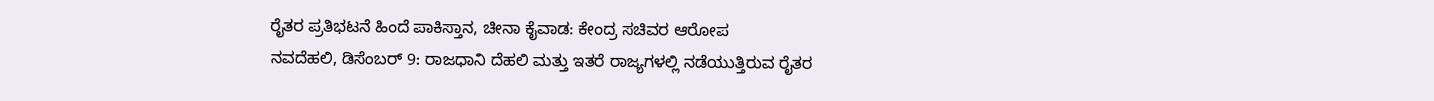ರೈತರ ಪ್ರತಿಭಟನೆ ಹಿಂದೆ ಪಾಕಿಸ್ತಾನ, ಚೀನಾ ಕೈವಾಡ: ಕೇಂದ್ರ ಸಚಿವರ ಆರೋಪ
ನವದೆಹಲಿ, ಡಿಸೆಂಬರ್ 9: ರಾಜಧಾನಿ ದೆಹಲಿ ಮತ್ತು ಇತರೆ ರಾಜ್ಯಗಳಲ್ಲಿ ನಡೆಯುತ್ತಿರುವ ರೈತರ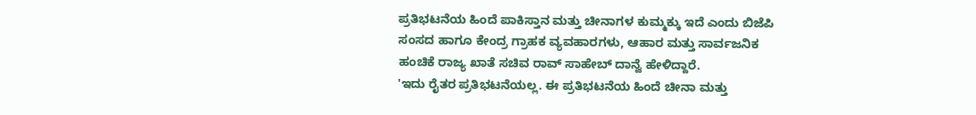ಪ್ರತಿಭಟನೆಯ ಹಿಂದೆ ಪಾಕಿಸ್ತಾನ ಮತ್ತು ಚೀನಾಗಳ ಕುಮ್ಮಕ್ಕು ಇದೆ ಎಂದು ಬಿಜೆಪಿ ಸಂಸದ ಹಾಗೂ ಕೇಂದ್ರ ಗ್ರಾಹಕ ವ್ಯವಹಾರಗಳು, ಆಹಾರ ಮತ್ತು ಸಾರ್ವಜನಿಕ ಹಂಚಿಕೆ ರಾಜ್ಯ ಖಾತೆ ಸಚಿವ ರಾವ್ ಸಾಹೇಬ್ ದಾನ್ವೆ ಹೇಳಿದ್ದಾರೆ.
'ಇದು ರೈತರ ಪ್ರತಿಭಟನೆಯಲ್ಲ. ಈ ಪ್ರತಿಭಟನೆಯ ಹಿಂದೆ ಚೀನಾ ಮತ್ತು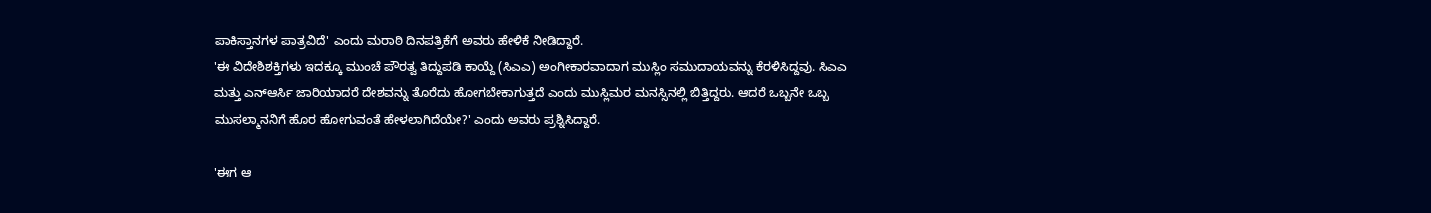ಪಾಕಿಸ್ತಾನಗಳ ಪಾತ್ರವಿದೆ' ಎಂದು ಮರಾಠಿ ದಿನಪತ್ರಿಕೆಗೆ ಅವರು ಹೇಳಿಕೆ ನೀಡಿದ್ದಾರೆ.
'ಈ ವಿದೇಶಿಶಕ್ತಿಗಳು ಇದಕ್ಕೂ ಮುಂಚೆ ಪೌರತ್ವ ತಿದ್ದುಪಡಿ ಕಾಯ್ದೆ (ಸಿಎಎ) ಅಂಗೀಕಾರವಾದಾಗ ಮುಸ್ಲಿಂ ಸಮುದಾಯವನ್ನು ಕೆರಳಿಸಿದ್ದವು. ಸಿಎಎ ಮತ್ತು ಎನ್ಆರ್ಸಿ ಜಾರಿಯಾದರೆ ದೇಶವನ್ನು ತೊರೆದು ಹೋಗಬೇಕಾಗುತ್ತದೆ ಎಂದು ಮುಸ್ಲಿಮರ ಮನಸ್ಸಿನಲ್ಲಿ ಬಿತ್ತಿದ್ದರು. ಆದರೆ ಒಬ್ಬನೇ ಒಬ್ಬ ಮುಸಲ್ಮಾನನಿಗೆ ಹೊರ ಹೋಗುವಂತೆ ಹೇಳಲಾಗಿದೆಯೇ?' ಎಂದು ಅವರು ಪ್ರಶ್ನಿಸಿದ್ದಾರೆ.

'ಈಗ ಆ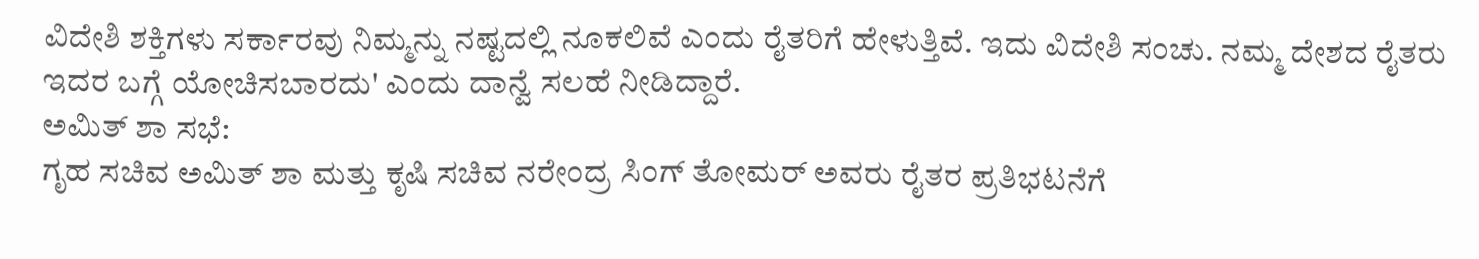ವಿದೇಶಿ ಶಕ್ತಿಗಳು ಸರ್ಕಾರವು ನಿಮ್ಮನ್ನು ನಷ್ಟದಲ್ಲಿ ನೂಕಲಿವೆ ಎಂದು ರೈತರಿಗೆ ಹೇಳುತ್ತಿವೆ. ಇದು ವಿದೇಶಿ ಸಂಚು. ನಮ್ಮ ದೇಶದ ರೈತರು ಇದರ ಬಗ್ಗೆ ಯೋಚಿಸಬಾರದು' ಎಂದು ದಾನ್ವೆ ಸಲಹೆ ನೀಡಿದ್ದಾರೆ.
ಅಮಿತ್ ಶಾ ಸಭೆ:
ಗೃಹ ಸಚಿವ ಅಮಿತ್ ಶಾ ಮತ್ತು ಕೃಷಿ ಸಚಿವ ನರೇಂದ್ರ ಸಿಂಗ್ ತೋಮರ್ ಅವರು ರೈತರ ಪ್ರತಿಭಟನೆಗೆ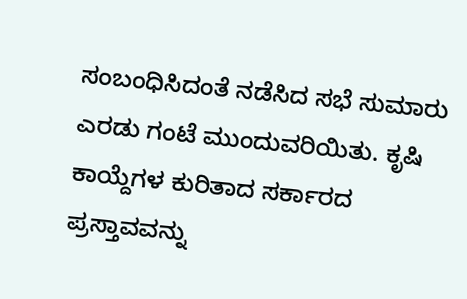ಸಂಬಂಧಿಸಿದಂತೆ ನಡೆಸಿದ ಸಭೆ ಸುಮಾರು ಎರಡು ಗಂಟೆ ಮುಂದುವರಿಯಿತು. ಕೃಷಿ ಕಾಯ್ದೆಗಳ ಕುರಿತಾದ ಸರ್ಕಾರದ ಪ್ರಸ್ತಾವವನ್ನು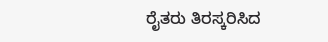ರೈತರು ತಿರಸ್ಕರಿಸಿದ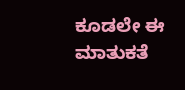ಕೂಡಲೇ ಈ ಮಾತುಕತೆ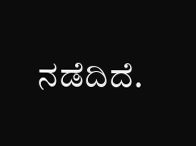ನಡೆದಿದೆ.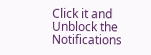Click it and Unblock the Notifications